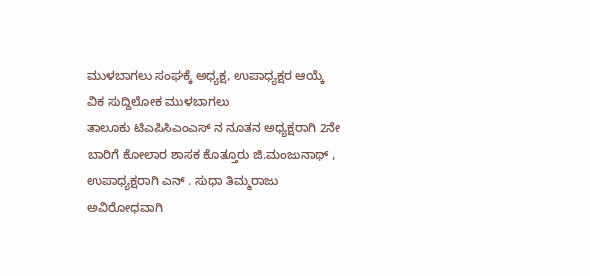ಮುಳಬಾಗಲು ಸಂಘಕ್ಕೆ ಅಧ್ಯಕ್ಷ, ಉಪಾಧ್ಯಕ್ಷರ ಆಯ್ಕೆ
ವಿಕ ಸುದ್ದಿಲೋಕ ಮುಳಬಾಗಲು
ತಾಲೂಕು ಟಿಎಪಿಸಿಎಂಎಸ್ ನ ನೂತನ ಅಧ್ಯಕ್ಷರಾಗಿ 2ನೇ ಬಾರಿಗೆ ಕೋಲಾರ ಶಾಸಕ ಕೊತ್ತೂರು ಜಿ.ಮಂಜುನಾಥ್ , ಉಪಾಧ್ಯಕ್ಷರಾಗಿ ಎನ್ . ಸುಧಾ ತಿಮ್ಮರಾಜು ಅವಿರೋಧವಾಗಿ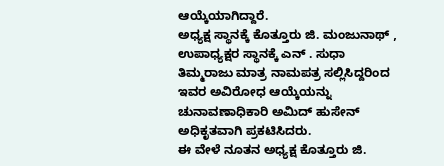ಆಯ್ಕೆಯಾಗಿದ್ದಾರೆ.
ಅಧ್ಯಕ್ಷ ಸ್ಥಾನಕ್ಕೆ ಕೊತ್ತೂರು ಜಿ. ಮಂಜುನಾಥ್ , ಉಪಾಧ್ಯಕ್ಷರ ಸ್ಥಾನಕ್ಕೆ ಎನ್ . ಸುಧಾ ತಿಮ್ಮರಾಜು ಮಾತ್ರ ನಾಮಪತ್ರ ಸಲ್ಲಿಸಿದ್ದರಿಂದ ಇವರ ಅವಿರೋಧ ಆಯ್ಕೆಯನ್ನು ಚುನಾವಣಾಧಿಕಾರಿ ಅಮಿದ್ ಹುಸೇನ್ ಅಧಿಕೃತವಾಗಿ ಪ್ರಕಟಿಸಿದರು.
ಈ ವೇಳೆ ನೂತನ ಅಧ್ಯಕ್ಷ ಕೊತ್ತೂರು ಜಿ.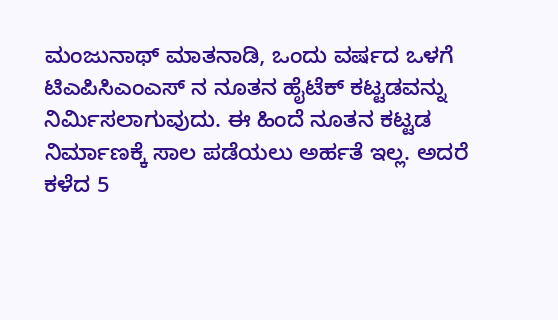ಮಂಜುನಾಥ್ ಮಾತನಾಡಿ, ಒಂದು ವರ್ಷದ ಒಳಗೆ ಟಿಎಪಿಸಿಎಂಎಸ್ ನ ನೂತನ ಹೈಟೆಕ್ ಕಟ್ಟಡವನ್ನು ನಿರ್ಮಿಸಲಾಗುವುದು. ಈ ಹಿಂದೆ ನೂತನ ಕಟ್ಟಡ ನಿರ್ಮಾಣಕ್ಕೆ ಸಾಲ ಪಡೆಯಲು ಅರ್ಹತೆ ಇಲ್ಲ. ಅದರೆ ಕಳೆದ 5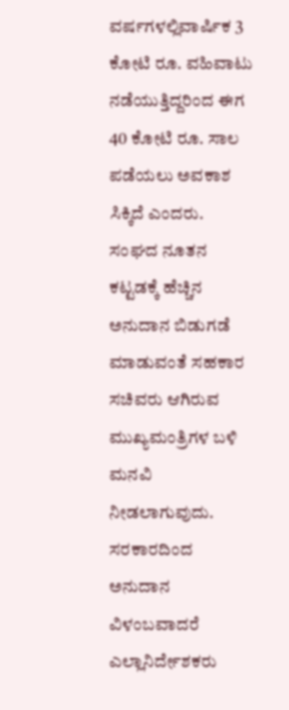ವರ್ಷಗಳಲ್ಲಿವಾರ್ಷಿಕ 3 ಕೋಟಿ ರೂ. ವಹಿವಾಟು ನಡೆಯುತ್ತಿದ್ದರಿಂದ ಈಗ 40 ಕೋಟಿ ರೂ. ಸಾಲ ಪಡೆಯಲು ಅವಕಾಶ ಸಿಕ್ಕಿದೆ ಎಂದರು.
ಸಂಘದ ನೂತನ ಕಟ್ಟಡಕ್ಕೆ ಹೆಚ್ಚಿನ ಅನುದಾನ ಬಿಡುಗಡೆ ಮಾಡುವಂತೆ ಸಹಕಾರ ಸಚಿವರು ಆಗಿರುವ ಮುಖ್ಯಮಂತ್ರಿಗಳ ಬಳಿ ಮನವಿ ನೀಡಲಾಗುವುದು. ಸರಕಾರದಿಂದ ಅನುದಾನ ವಿಳಂಬವಾದರೆ ಎಲ್ಲಾನಿರ್ದೇಶಕರು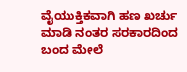ವೈಯುಕ್ತಿಕವಾಗಿ ಹಣ ಖರ್ಚು ಮಾಡಿ ನಂತರ ಸರಕಾರದಿಂದ ಬಂದ ಮೇಲೆ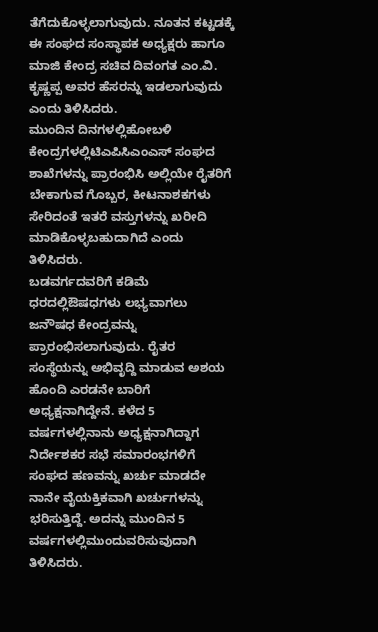ತೆಗೆದುಕೊಳ್ಳಲಾಗುವುದು. ನೂತನ ಕಟ್ಟಡಕ್ಕೆ ಈ ಸಂಘದ ಸಂಸ್ಥಾಪಕ ಅಧ್ಯಕ್ಷರು ಹಾಗೂ ಮಾಜಿ ಕೇಂದ್ರ ಸಚಿವ ದಿವಂಗತ ಎಂ.ವಿ. ಕೃಷ್ಣಪ್ಪ ಅವರ ಹೆಸರನ್ನು ಇಡಲಾಗುವುದು ಎಂದು ತಿಳಿಸಿದರು.
ಮುಂದಿನ ದಿನಗಳಲ್ಲಿಹೋಬಳಿ ಕೇಂದ್ರಗಳಲ್ಲಿಟಿಎಪಿಸಿಎಂಎಸ್ ಸಂಘದ ಶಾಖೆಗಳನ್ನು ಪ್ರಾರಂಭಿಸಿ ಅಲ್ಲಿಯೇ ರೈತರಿಗೆ ಬೇಕಾಗುವ ಗೊಬ್ಬರ, ಕೀಟನಾಶಕಗಳು ಸೇರಿದಂತೆ ಇತರೆ ವಸ್ತುಗಳನ್ನು ಖರೀದಿ ಮಾಡಿಕೊಳ್ಳಬಹುದಾಗಿದೆ ಎಂದು ತಿಳಿಸಿದರು.
ಬಡವರ್ಗದವರಿಗೆ ಕಡಿಮೆ ಧರದಲ್ಲಿಔಷಧಗಳು ಲಭ್ಯವಾಗಲು ಜನೌಷಧ ಕೇಂದ್ರವನ್ನು ಪ್ರಾರಂಭಿಸಲಾಗುವುದು. ರೈತರ ಸಂಸ್ಥೆಯನ್ನು ಅಭಿವೃದ್ದಿ ಮಾಡುವ ಅಶಯ ಹೊಂದಿ ಎರಡನೇ ಬಾರಿಗೆ ಅಧ್ಯಕ್ಷನಾಗಿದ್ದೇನೆ. ಕಳೆದ 5 ವರ್ಷಗಳಲ್ಲಿನಾನು ಅಧ್ಯಕ್ಷನಾಗಿದ್ದಾಗ ನಿರ್ದೇಶಕರ ಸಭೆ ಸಮಾರಂಭಗಳಿಗೆ ಸಂಘದ ಹಣವನ್ನು ಖರ್ಚು ಮಾಡದೇ ನಾನೇ ವೈಯಕ್ತಿಕವಾಗಿ ಖರ್ಚುಗಳನ್ನು ಭರಿಸುತ್ತಿದ್ದೆ. ಅದನ್ನು ಮುಂದಿನ 5 ವರ್ಷಗಳಲ್ಲಿಮುಂದುವರಿಸುವುದಾಗಿ ತಿಳಿಸಿದರು.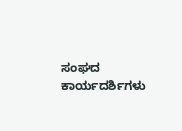ಸಂಘದ ಕಾರ್ಯದರ್ಶಿಗಳು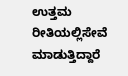ಉತ್ತಮ ರೀತಿಯಲ್ಲಿಸೇವೆ ಮಾಡುತ್ತಿದ್ದಾರೆ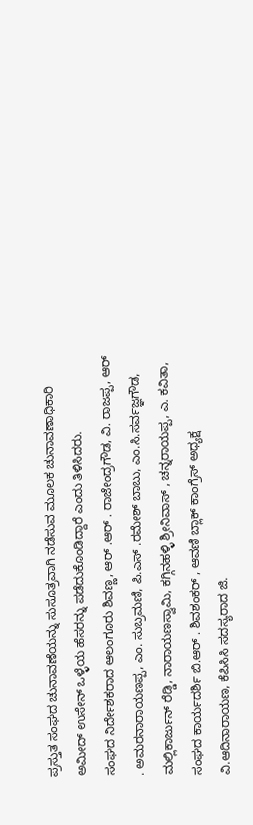ಪ್ರಸ್ತುತ ಸಂಘದ ಚುನಾವಣೆಯನ್ನು ಸುಸೂತ್ರವಾಗಿ ನಡೆಸುವ ಮೂಲಕ ಚುನಾವಣಾಧಿಕಾರಿ ಅಮೀದ್ ಉಸೇನ್ ಒಳ್ಳೆಯ ಹೆಸರನ್ನು ಪಡೆದುಕೊಂಡಿದ್ದಾರೆ ಎಂದು ತಿಳಿಸಿದರು.
ಸಂಘದ ನಿರ್ದೇಶಕರಾದ ಆಲಂಗೂರು ಶಿವಣ್ಣ, ಆರ್ .ಆರ್ . ರಾಜೇಂದ್ರಗೌಡ, ವಿ. ರಾಜಪ್ಪ, ಆರ್ . ಅಮರನಾರಾಯಣಪ್ಪ, ಎಂ. ಸುಬ್ರಮಣಿ, ಪಿ.ಎಸ್ .ರಮೇಶ್ ಬಾಬು, ಎಂ.ಸಿ.ಸರ್ವಜ್ಞಗೌಡ, ಮಲ್ಲಿಕಾರ್ಜುನ್ ರೆಡ್ಡಿ, ನಾರಾಯಣಸ್ವಾಮಿ, ಕಗ್ಗಿನಹಳ್ಳಿ ಶ್ರೀನಿವಾಸ್ , ಚನ್ನರಾಯಪ್ಪ, ಎ. ಕವಿತಾ, ಸಂಘದ ಕಾರ್ಯದರ್ಶಿ ಬಿ.ಆರ್ . ಶಿವಶಂಕರ್ , ಆವಣಿ ಬ್ಲಾಕ್ ಕಾಂಗ್ರೆಸ್ ಅಧ್ಯಕ್ಷ ವಿ.ಆದಿನಾರಾಯಣ, ಕೆಪಿಸಿಸಿ ಸದಸ್ಯರಾದ ಜಿ.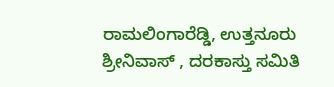ರಾಮಲಿಂಗಾರೆಡ್ಡಿ, ಉತ್ತನೂರು ಶ್ರೀನಿವಾಸ್ , ದರಕಾಸ್ತು ಸಮಿತಿ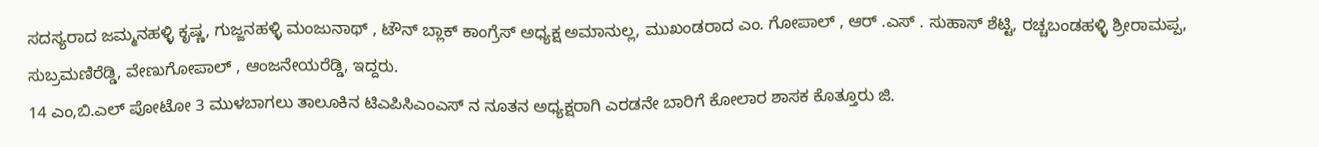ಸದಸ್ಯರಾದ ಜಮ್ಮನಹಳ್ಳಿ ಕೃಷ್ಣ, ಗುಜ್ಜನಹಳ್ಳಿ ಮಂಜುನಾಥ್ , ಟೌನ್ ಬ್ಲಾಕ್ ಕಾಂಗ್ರೆಸ್ ಅಧ್ಯಕ್ಷ ಅಮಾನುಲ್ಲ, ಮುಖಂಡರಾದ ಎಂ. ಗೋಪಾಲ್ , ಆರ್ .ಎಸ್ . ಸುಹಾಸ್ ಶೆಟ್ಟಿ, ರಚ್ಚಬಂಡಹಳ್ಳಿ ಶ್ರೀರಾಮಪ್ಪ, ಸುಬ್ರಮಣಿರೆಡ್ಡಿ, ವೇಣುಗೋಪಾಲ್ , ಆಂಜನೇಯರೆಡ್ಡಿ, ಇದ್ದರು.
14 ಎಂ,ಬಿ.ಎಲ್ ಪೋಟೋ 3 ಮುಳಬಾಗಲು ತಾಲೂಕಿನ ಟಿಎಪಿಸಿಎಂಎಸ್ ನ ನೂತನ ಅಧ್ಯಕ್ಷರಾಗಿ ಎರಡನೇ ಬಾರಿಗೆ ಕೋಲಾರ ಶಾಸಕ ಕೊತ್ತೂರು ಜಿ.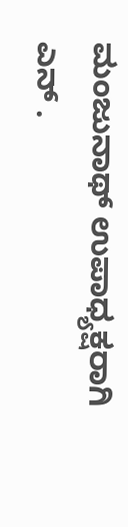ಮಂಜುನಾಥ್ ಉಪಾಧ್ಯಕ್ಷರಾಗಿ ಎನ್ .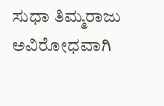ಸುಧಾ ತಿಮ್ಮರಾಜು ಅವಿರೋಧವಾಗಿ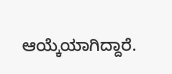ಆಯ್ಕೆಯಾಗಿದ್ದಾರೆ.